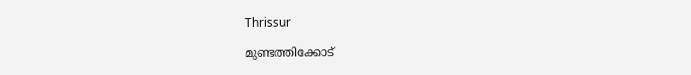Thrissur

മുണ്ടത്തിക്കോട്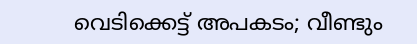വെടിക്കെട്ട് അപകടം; വീണ്ടും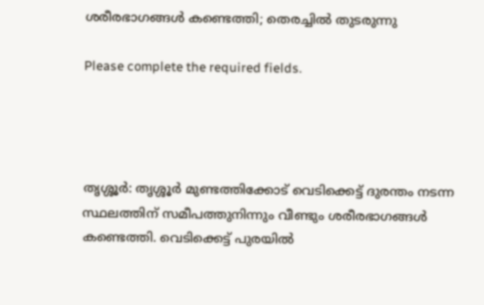ശരീരഭാഗങ്ങൾ കണ്ടെത്തി; തെരച്ചിൽ തുടരുന്നു

Please complete the required fields.




തൃശ്ശൂർ: തൃശ്ശൂർ മുണ്ടത്തിക്കോട് വെടിക്കെട്ട് ദുരന്തം നടന്ന സ്ഥലത്തിന് സമീപത്തുനിന്നും വീണ്ടും ശരീരഭാഗങ്ങൾ കണ്ടെത്തി. വെടിക്കെട്ട് പുരയിൽ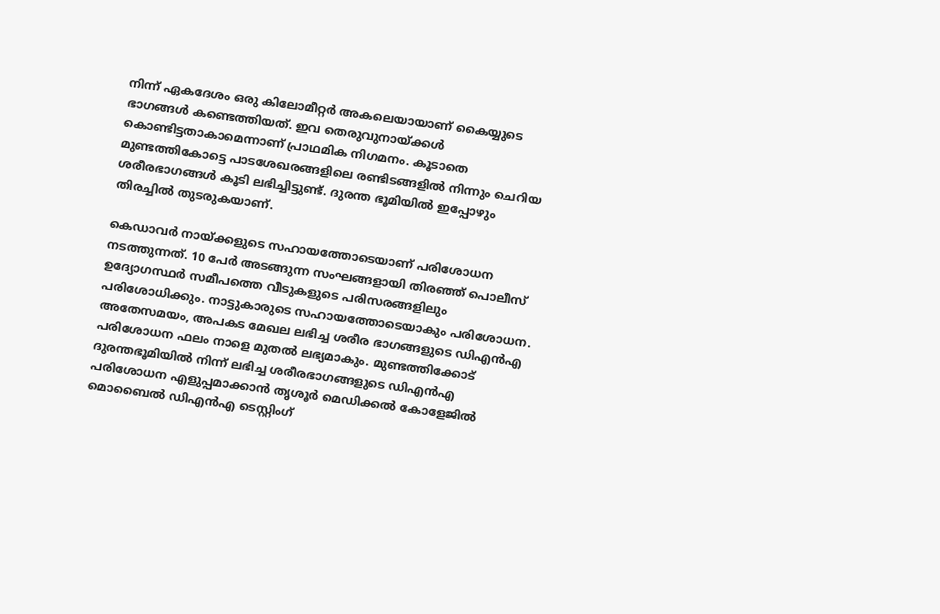നിന്ന് ഏകദേശം ഒരു കിലോമീറ്റർ അകലെയായാണ് കൈയ്യുടെ ഭാഗങ്ങൾ കണ്ടെത്തിയത്. ഇവ തെരുവുനായ്ക്കൾ കൊണ്ടിട്ടതാകാമെന്നാണ് പ്രാഥമിക നിഗമനം. കൂടാതെ മുണ്ടത്തികോട്ടെ പാടശേഖരങ്ങളിലെ രണ്ടിടങ്ങളിൽ നിന്നും ചെറിയ ശരീരഭാഗങ്ങൾ കൂടി ലഭിച്ചിട്ടുണ്ട്. ദുരന്ത ഭൂമിയിൽ ഇപ്പോഴും തിരച്ചിൽ തുടരുകയാണ്.

കെഡാവർ നായ്ക്കളുടെ സഹായത്തോടെയാണ് പരിശോധന നടത്തുന്നത്. 10 പേര്‍ അടങ്ങുന്ന സംഘങ്ങളായി തിരഞ്ഞ് പൊലീസ് ഉദ്യോഗസ്ഥർ സമീപത്തെ വീടുകളുടെ പരിസരങ്ങളിലും പരിശോധിക്കും. നാട്ടുകാരുടെ സഹായത്തോടെയാകും പരിശോധന. അതേസമയം, അപകട മേഖല ലഭിച്ച ശരീര ഭാഗങ്ങളുടെ ഡിഎന്‍എ പരിശോധന ഫലം നാളെ മുതൽ ലഭ്യമാകും. മുണ്ടത്തിക്കോട് ദുരന്തഭൂമിയിൽ നിന്ന് ലഭിച്ച ശരീരഭാഗങ്ങളുടെ ഡിഎൻഎ പരിശോധന എളുപ്പമാക്കാൻ തൃശൂർ മെഡിക്കൽ കോളേജിൽ മൊബൈൽ ഡിഎൻഎ ടെസ്റ്റിംഗ്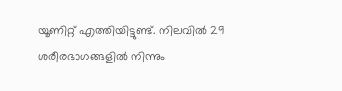യൂണിറ്റ് എത്തിയിട്ടുണ്ട്. നിലവിൽ 29 ശരീരഭാഗങ്ങളിൽ നിന്നും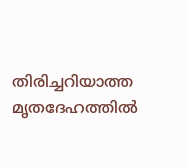തിരിച്ചറിയാത്ത മൃതദേഹത്തിൽ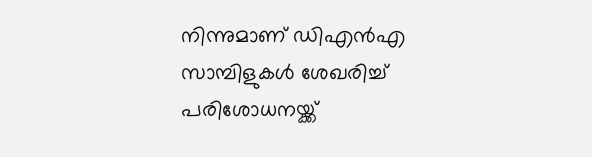നിന്നുമാണ് ഡിഎൻഎ സാമ്പിളുകൾ ശേഖരിച്ച് പരിശോധനയ്ക്ക്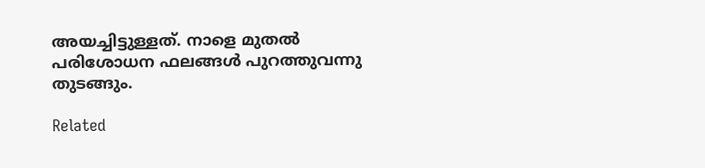അയച്ചിട്ടുള്ളത്. നാളെ മുതൽ പരിശോധന ഫലങ്ങൾ പുറത്തുവന്നു തുടങ്ങും.

Related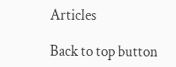Articles

Back to top button